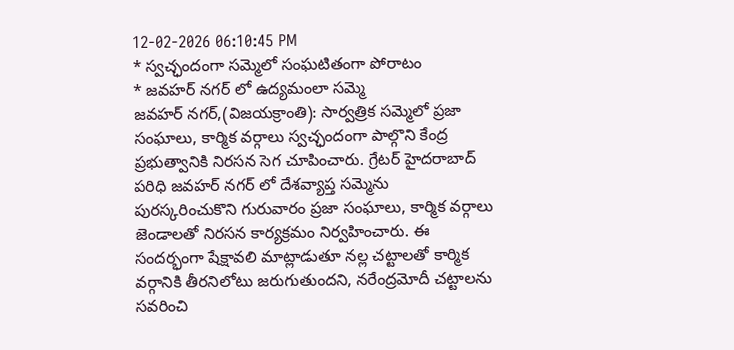12-02-2026 06:10:45 PM
* స్వచ్ఛందంగా సమ్మెలో సంఘటితంగా పోరాటం
* జవహర్ నగర్ లో ఉద్యమంలా సమ్మె
జవహర్ నగర్,(విజయక్రాంతి): సార్వత్రిక సమ్మెలో ప్రజా సంఘాలు, కార్మిక వర్గాలు స్వచ్ఛందంగా పాల్గొని కేంద్ర ప్రభుత్వానికి నిరసన సెగ చూపించారు. గ్రేటర్ హైదరాబాద్ పరిధి జవహర్ నగర్ లో దేశవ్యాప్త సమ్మెను పురస్కరించుకొని గురువారం ప్రజా సంఘాలు, కార్మిక వర్గాలు జెండాలతో నిరసన కార్యక్రమం నిర్వహించారు. ఈ సందర్భంగా షేక్షావలి మాట్లాడుతూ నల్ల చట్టాలతో కార్మిక వర్గానికి తీరనిలోటు జరుగుతుందని, నరేంద్రమోదీ చట్టాలను సవరించి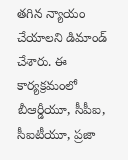తగిన న్యాయం చేయాలని డిమాండ్ చేశారు. ఈ కార్యక్రమంలో బీఆర్డీయూ, సీపీఐ, సీఐటీయూ, ప్రజా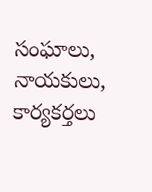సంఘాలు, నాయకులు, కార్యకర్తలు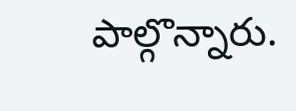పాల్గొన్నారు.